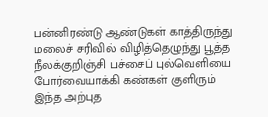பன்னிரண்டு ஆண்டுகள் காத்திருந்து மலைச் சரிவில் விழித்தெழுந்து பூத்த நீலக்குறிஞ்சி பச்சைப் புல்வெளியை போர்வையாக்கி கண்கள் குளிரும் இந்த அற்புத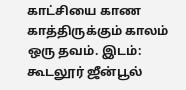காட்சியை காண காத்திருக்கும் காலம் ஒரு தவம். இடம்: கூடலூர் ஜீன்பூல்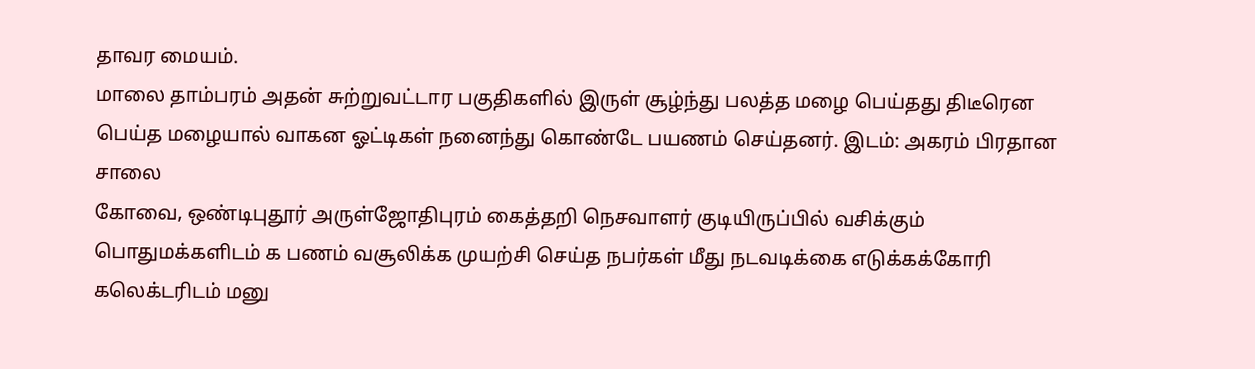தாவர மையம்.
மாலை தாம்பரம் அதன் சுற்றுவட்டார பகுதிகளில் இருள் சூழ்ந்து பலத்த மழை பெய்தது திடீரென பெய்த மழையால் வாகன ஓட்டிகள் நனைந்து கொண்டே பயணம் செய்தனர். இடம்: அகரம் பிரதான சாலை
கோவை, ஒண்டிபுதூர் அருள்ஜோதிபுரம் கைத்தறி நெசவாளர் குடியிருப்பில் வசிக்கும் பொதுமக்களிடம் க பணம் வசூலிக்க முயற்சி செய்த நபர்கள் மீது நடவடிக்கை எடுக்கக்கோரி கலெக்டரிடம் மனு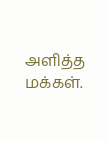அளித்த மக்கள்.